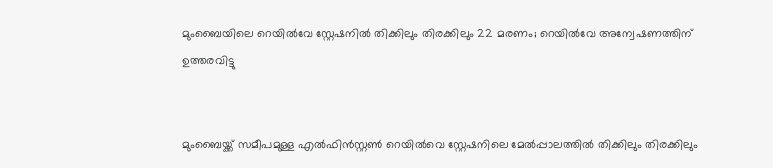മുംബൈയിലെ റെയില്‍വേ സ്റ്റേഷനില്‍ തിക്കിലും തിരക്കിലും 22 മരണം; റെയില്‍വേ അന്വേഷണത്തിന് ഉത്തരവിട്ടു


മുംബൈയ്ക്ക് സമീപമുള്ള എല്‍ഫിന്‍സ്റ്റണ്‍ റെയില്‍വെ സ്റ്റേഷനിലെ മേല്‍പ്പാലത്തില്‍ തിക്കിലും തിരക്കിലും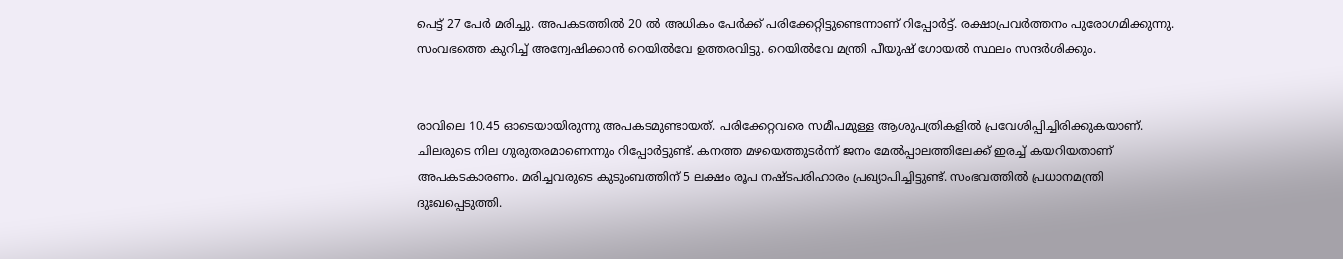പെട്ട് 27 പേര്‍ മരിച്ചു. അപകടത്തില്‍ 20 ല്‍ അധികം പേര്‍ക്ക് പരിക്കേറ്റിട്ടുണ്ടെന്നാണ് റിപ്പോര്‍ട്ട്. രക്ഷാപ്രവര്‍ത്തനം പുരോഗമിക്കുന്നു. സംവഭത്തെ കുറിച്ച് അന്വേഷിക്കാന്‍ റെയില്‍വേ ഉത്തരവിട്ടു. റെയില്‍വേ മന്ത്രി പീയുഷ് ഗോയല്‍ സ്ഥലം സന്ദര്‍ശിക്കും.


രാവിലെ 10.45 ഓടെയായിരുന്നു അപകടമുണ്ടായത്. പരിക്കേറ്റവരെ സമീപമുള്ള ആശുപത്രികളില്‍ പ്രവേശിപ്പിച്ചിരിക്കുകയാണ്. ചിലരുടെ നില ഗുരുതരമാണെന്നും റിപ്പോര്‍ട്ടുണ്ട്. കനത്ത മഴയെത്തുടര്‍ന്ന് ജനം മേല്‍പ്പാലത്തിലേക്ക് ഇരച്ച് കയറിയതാണ് അപകടകാരണം. മരിച്ചവരുടെ കുടുംബത്തിന് 5 ലക്ഷം രൂപ നഷ്ടപരിഹാരം പ്രഖ്യാപിച്ചിട്ടുണ്ട്. സംഭവത്തില്‍ പ്രധാനമന്ത്രി ദുഃഖപ്പെടുത്തി.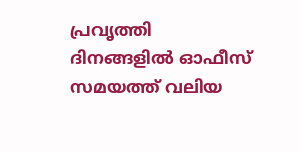പ്രവൃത്തി ദിനങ്ങളില്‍ ഓഫീസ് സമയത്ത് വലിയ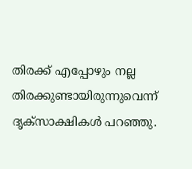തിരക്ക് എപ്പോഴും നല്ല തിരക്കുണ്ടായിരുന്നുവെന്ന് ദൃക്സാക്ഷികള്‍ പറഞ്ഞു.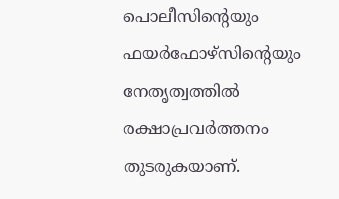പൊലീസിന്റെയും ഫയര്‍ഫോഴ്‌സിന്റെയും നേതൃത്വത്തില്‍ രക്ഷാപ്രവര്‍ത്തനം തുടരുകയാണ്.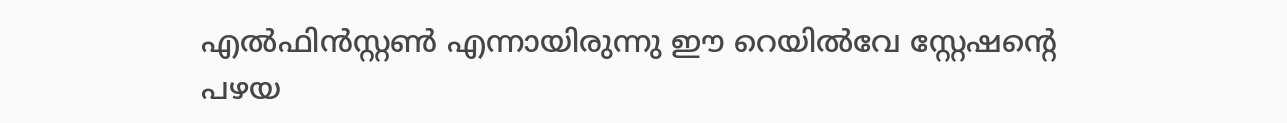എല്‍ഫിന്‍സ്റ്റണ്‍ എന്നായിരുന്നു ഈ റെയില്‍വേ സ്റ്റേഷന്റെ പഴയ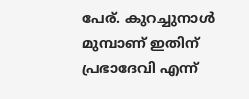പേര്. കുറച്ചുനാള്‍ മുമ്പാണ് ഇതിന് പ്രഭാദേവി എന്ന്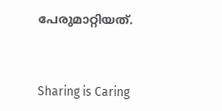പേരുമാറ്റിയത്.



Sharing is Caring